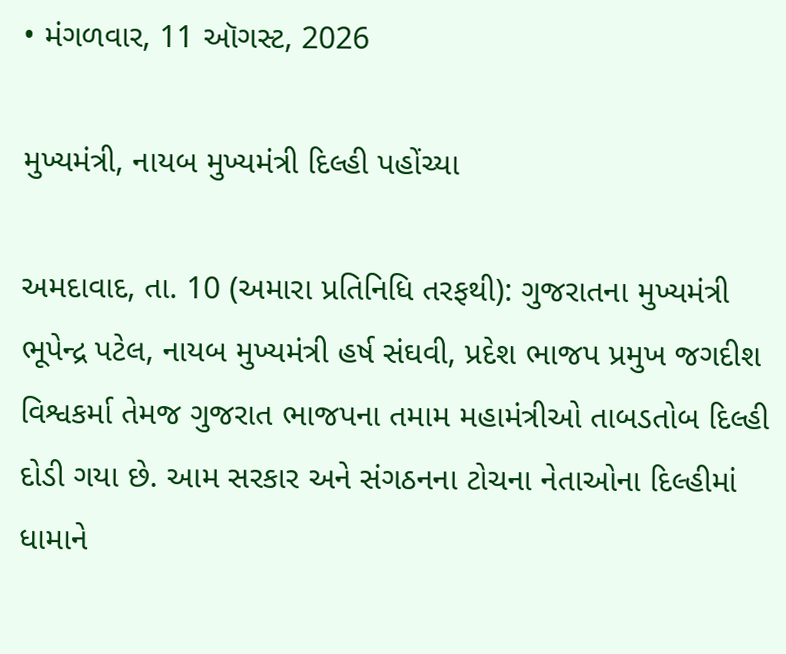• મંગળવાર, 11 ઑગસ્ટ, 2026

મુખ્યમંત્રી, નાયબ મુખ્યમંત્રી દિલ્હી પહોંચ્યા

અમદાવાદ, તા. 10 (અમારા પ્રતિનિધિ તરફથી): ગુજરાતના મુખ્યમંત્રી ભૂપેન્દ્ર પટેલ, નાયબ મુખ્યમંત્રી હર્ષ સંઘવી, પ્રદેશ ભાજપ પ્રમુખ જગદીશ વિશ્વકર્મા તેમજ ગુજરાત ભાજપના તમામ મહામંત્રીઓ તાબડતોબ દિલ્હી દોડી ગયા છે. આમ સરકાર અને સંગઠનના ટોચના નેતાઓના દિલ્હીમાં ધામાને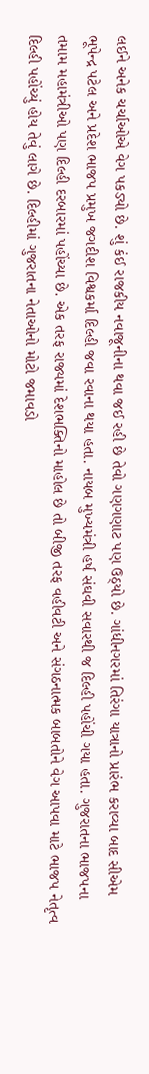લઈને અનેક ચર્ચાઓએ વેગ પકડ્યો છે. શું કંઈ રાજકીય નવાજૂનીના થવા જઈ રહી છે તેવો ગણગણાટ પણ ઉઠ્યો છે. ગાંધીનગરમાં તિરંગા યાત્રાનો પ્રારંભ કરાવ્યા બાદ સીએમ ભૂપેન્દ્ર પટેલ અને પ્રદેશ ભાજપ પ્રમુખ જગદીશ વિશ્વકર્મા દિલ્હી જવા રવાના થયા હતા. નાયબ મુખ્યમંત્રી હર્ષ સંઘવી સવારથી જ દિલ્હી પહોંચી ગયા હતા. ગુજરાતના ભાજપના તમામ મહામંત્રીઓ પણ દિલ્હી દરબારમાં પહોંચ્યા છે. એક તરફ રાજ્યમાં દેશભક્તિનો માહોલ છે તો બીજી તરફ વહીવટી અને સંગઠનાત્મક બાબતોને વેગ આપવા માટે ભાજપ નેતૃત્વ દિલ્હી પહોંચ્યું હોય તેવું લાગે છે. દિલ્હીમાં ગુજરાતના નેતાઓનો મોટો જમાવડો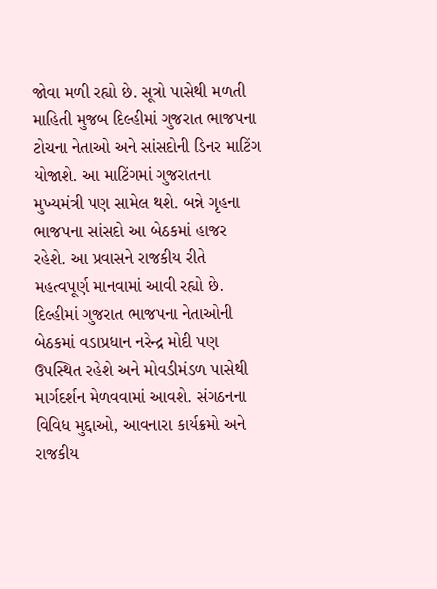જોવા મળી રહ્યો છે. સૂત્રો પાસેથી મળતી માહિતી મુજબ દિલ્હીમાં ગુજરાત ભાજપના ટોચના નેતાઓ અને સાંસદોની ડિનર માટિંગ યોજાશે. આ માટિંગમાં ગુજરાતના મુખ્યમંત્રી પણ સામેલ થશે. બન્ને ગૃહના ભાજપના સાંસદો આ બેઠકમાં હાજર રહેશે. આ પ્રવાસને રાજકીય રીતે મહત્વપૂર્ણ માનવામાં આવી રહ્યો છે. દિલ્હીમાં ગુજરાત ભાજપના નેતાઓની બેઠકમાં વડાપ્રધાન નરેન્દ્ર મોદી પણ ઉપસ્થિત રહેશે અને મોવડીમંડળ પાસેથી માર્ગદર્શન મેળવવામાં આવશે. સંગઠનના વિવિધ મુદ્દાઓ, આવનારા કાર્યક્રમો અને રાજકીય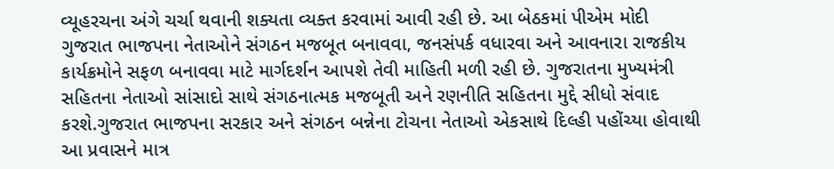વ્યૂહરચના અંગે ચર્ચા થવાની શક્યતા વ્યક્ત કરવામાં આવી રહી છે. આ બેઠકમાં પીએમ મોદી ગુજરાત ભાજપના નેતાઓને સંગઠન મજબૂત બનાવવા, જનસંપર્ક વધારવા અને આવનારા રાજકીય કાર્યક્રમોને સફળ બનાવવા માટે માર્ગદર્શન આપશે તેવી માહિતી મળી રહી છે. ગુજરાતના મુખ્યમંત્રી સહિતના નેતાઓ સાંસાદો સાથે સંગઠનાત્મક મજબૂતી અને રણનીતિ સહિતના મુદ્દે સીધો સંવાદ કરશે.ગુજરાત ભાજપના સરકાર અને સંગઠન બન્નેના ટોચના નેતાઓ એકસાથે દિલ્હી પહોંચ્યા હોવાથી આ પ્રવાસને માત્ર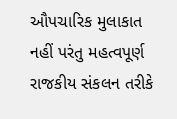ઔપચારિક મુલાકાત નહીં પરંતુ મહત્વપૂર્ણ રાજકીય સંકલન તરીકે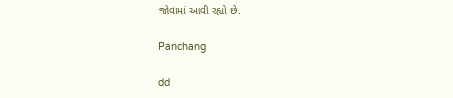જોવામાં આવી રહ્યો છે.

Panchang

dd